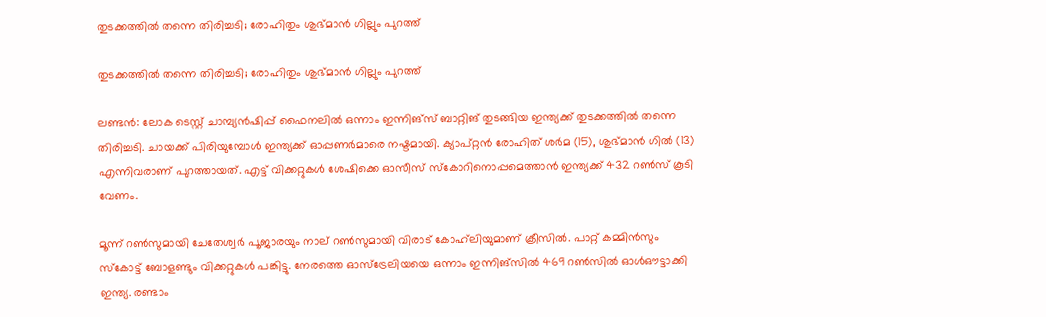തുടക്കത്തില്‍ തന്നെ തിരിച്ചടി; രോഹിതും ശുഭ്മാന്‍ ഗില്ലും പുറത്ത്

തുടക്കത്തില്‍ തന്നെ തിരിച്ചടി; രോഹിതും ശുഭ്മാന്‍ ഗില്ലും പുറത്ത്

ലണ്ടന്‍: ലോക ടെസ്റ്റ് ചാമ്പ്യന്‍ഷിപ്പ് ഫൈനലില്‍ ഒന്നാം ഇന്നിങ്‌സ് ബാറ്റിങ് തുടങ്ങിയ ഇന്ത്യക്ക് തുടക്കത്തില്‍ തന്നെ തിരിച്ചടി. ചായക്ക് പിരിയുമ്പോള്‍ ഇന്ത്യക്ക് ഓപ്പണര്‍മാരെ നഷ്ടമായി. ക്യാപ്റ്റന്‍ രോഹിത് ശര്‍മ (15), ശുഭ്മാന്‍ ഗില്‍ (13) എന്നിവരാണ് പുറത്തായത്. എട്ട് വിക്കറ്റുകള്‍ ശേഷിക്കെ ഓസീസ് സ്‌കോറിനൊപ്പമെത്താന്‍ ഇന്ത്യക്ക് 432 റണ്‍സ് കൂടി വേണം.

മൂന്ന് റണ്‍സുമായി ചേതേശ്വര്‍ പൂജാരയും നാല് റണ്‍സുമായി വിരാട് കോഹ്‌ലിയുമാണ് ക്രീസില്‍. പാറ്റ് കമ്മിന്‍സും സ്‌കോട്ട് ബോളണ്ടും വിക്കറ്റുകള്‍ പങ്കിട്ടു. നേരത്തെ ഓസ്ട്രേലിയയെ ഒന്നാം ഇന്നിങ്സില്‍ 469 റണ്‍സില്‍ ഓള്‍ഔട്ടാക്കി ഇന്ത്യ. രണ്ടാം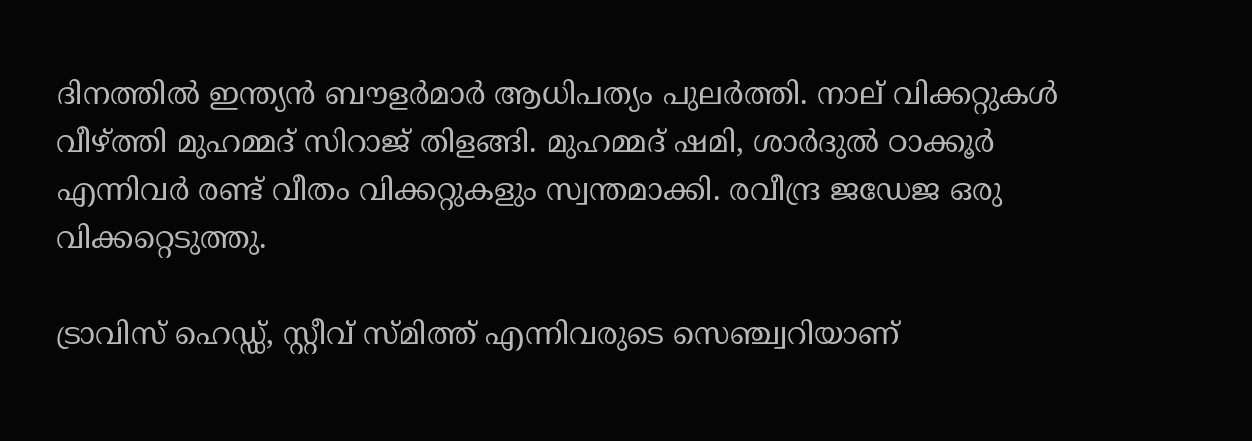ദിനത്തില്‍ ഇന്ത്യന്‍ ബൗളര്‍മാര്‍ ആധിപത്യം പുലര്‍ത്തി. നാല് വിക്കറ്റുകള്‍ വീഴ്ത്തി മുഹമ്മദ് സിറാജ് തിളങ്ങി. മുഹമ്മദ് ഷമി, ശാര്‍ദുല്‍ ഠാക്കൂര്‍ എന്നിവര്‍ രണ്ട് വീതം വിക്കറ്റുകളും സ്വന്തമാക്കി. രവീന്ദ്ര ജഡേജ ഒരു വിക്കറ്റെടുത്തു.

ട്രാവിസ് ഹെഡ്ഡ്, സ്റ്റീവ് സ്മിത്ത് എന്നിവരുടെ സെഞ്ച്വറിയാണ്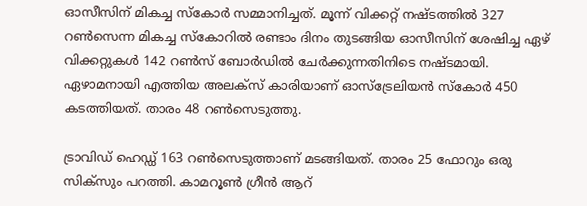ഓസീസിന് മികച്ച സ്‌കോര്‍ സമ്മാനിച്ചത്. മൂന്ന് വിക്കറ്റ് നഷ്ടത്തില്‍ 327 റണ്‍സെന്ന മികച്ച സ്‌കോറില്‍ രണ്ടാം ദിനം തുടങ്ങിയ ഓസീസിന് ശേഷിച്ച ഏഴ് വിക്കറ്റുകള്‍ 142 റണ്‍സ് ബോര്‍ഡില്‍ ചേര്‍ക്കുന്നതിനിടെ നഷ്ടമായി. ഏഴാമനായി എത്തിയ അലക്സ് കാരിയാണ് ഓസ്ട്രേലിയന്‍ സ്‌കോര്‍ 450 കടത്തിയത്. താരം 48 റണ്‍സെടുത്തു.

ട്രാവിഡ് ഹെഡ്ഡ് 163 റണ്‍സെടുത്താണ് മടങ്ങിയത്. താരം 25 ഫോറും ഒരു സിക്സും പറത്തി. കാമറൂണ്‍ ഗ്രീന്‍ ആറ്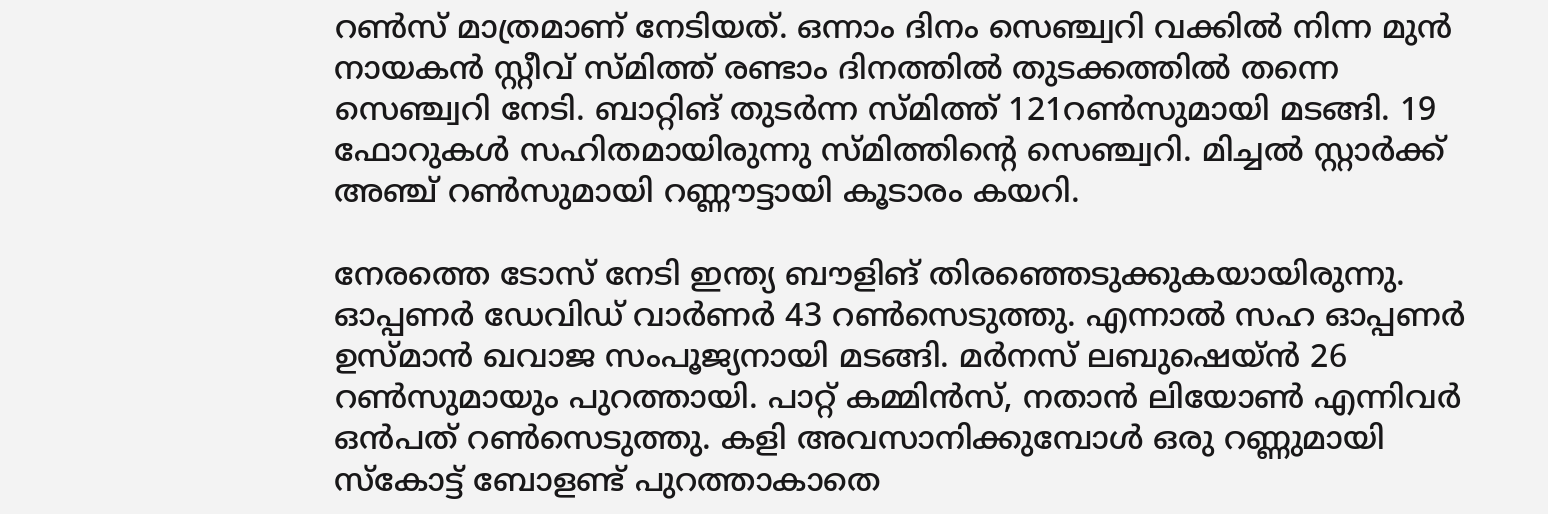റണ്‍സ് മാത്രമാണ് നേടിയത്. ഒന്നാം ദിനം സെഞ്ച്വറി വക്കില്‍ നിന്ന മുന്‍ നായകന്‍ സ്റ്റീവ് സ്മിത്ത് രണ്ടാം ദിനത്തില്‍ തുടക്കത്തില്‍ തന്നെ സെഞ്ച്വറി നേടി. ബാറ്റിങ് തുടര്‍ന്ന സ്മിത്ത് 121റണ്‍സുമായി മടങ്ങി. 19 ഫോറുകള്‍ സഹിതമായിരുന്നു സ്മിത്തിന്റെ സെഞ്ച്വറി. മിച്ചല്‍ സ്റ്റാര്‍ക്ക് അഞ്ച് റണ്‍സുമായി റണ്ണൗട്ടായി കൂടാരം കയറി.

നേരത്തെ ടോസ് നേടി ഇന്ത്യ ബൗളിങ് തിരഞ്ഞെടുക്കുകയായിരുന്നു. ഓപ്പണര്‍ ഡേവിഡ് വാര്‍ണര്‍ 43 റണ്‍സെടുത്തു. എന്നാല്‍ സഹ ഓപ്പണര്‍ ഉസ്മാന്‍ ഖവാജ സംപൂജ്യനായി മടങ്ങി. മര്‍നസ് ലബുഷെയ്ന്‍ 26 റണ്‍സുമായും പുറത്തായി. പാറ്റ് കമ്മിന്‍സ്, നതാന്‍ ലിയോണ്‍ എന്നിവര്‍ ഒന്‍പത് റണ്‍സെടുത്തു. കളി അവസാനിക്കുമ്പോള്‍ ഒരു റണ്ണുമായി സ്‌കോട്ട് ബോളണ്ട് പുറത്താകാതെ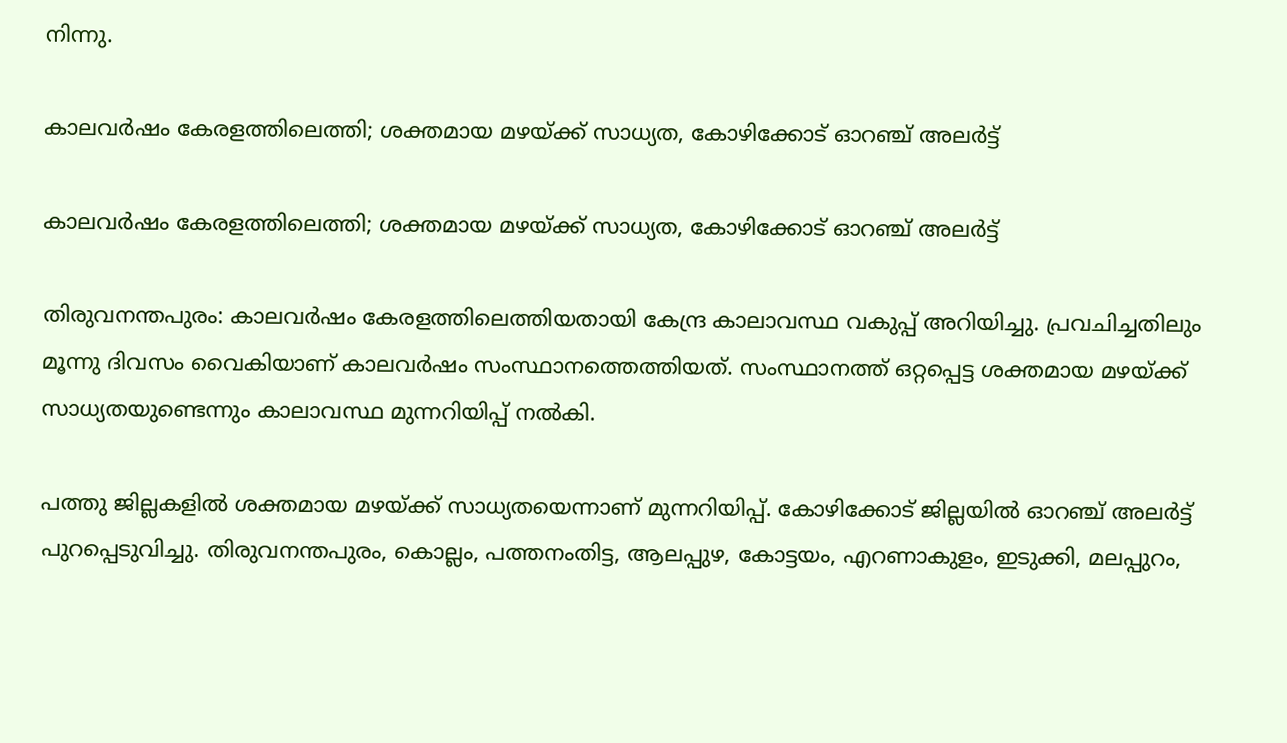നിന്നു.

കാലവര്‍ഷം കേരളത്തിലെത്തി; ശക്തമായ മഴയ്ക്ക് സാധ്യത, കോഴിക്കോട് ഓറഞ്ച് അലര്‍ട്ട്

കാലവര്‍ഷം കേരളത്തിലെത്തി; ശക്തമായ മഴയ്ക്ക് സാധ്യത, കോഴിക്കോട് ഓറഞ്ച് അലര്‍ട്ട്

തിരുവനന്തപുരം: കാലവര്‍ഷം കേരളത്തിലെത്തിയതായി കേന്ദ്ര കാലാവസ്ഥ വകുപ്പ് അറിയിച്ചു. പ്രവചിച്ചതിലും മൂന്നു ദിവസം വൈകിയാണ് കാലവര്‍ഷം സംസ്ഥാനത്തെത്തിയത്. സംസ്ഥാനത്ത് ഒറ്റപ്പെട്ട ശക്തമായ മഴയ്ക്ക് സാധ്യതയുണ്ടെന്നും കാലാവസ്ഥ മുന്നറിയിപ്പ് നല്‍കി.

പത്തു ജില്ലകളില്‍ ശക്തമായ മഴയ്ക്ക് സാധ്യതയെന്നാണ് മുന്നറിയിപ്പ്. കോഴിക്കോട് ജില്ലയില്‍ ഓറഞ്ച് അലര്‍ട്ട് പുറപ്പെടുവിച്ചു. തിരുവനന്തപുരം, കൊല്ലം, പത്തനംതിട്ട, ആലപ്പുഴ, കോട്ടയം, എറണാകുളം, ഇടുക്കി, മലപ്പുറം,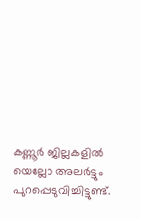കണ്ണൂര്‍ ജില്ലകളില്‍ യെല്ലോ അലര്‍ട്ടും പുറപ്പെടുവിച്ചിട്ടുണ്ട്.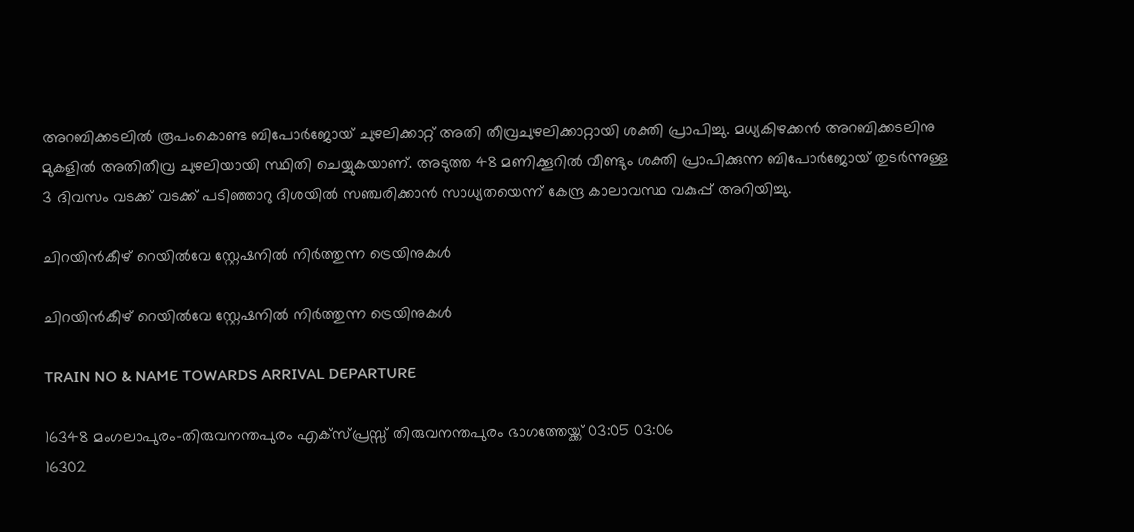അറബിക്കടലില്‍ രൂപംകൊണ്ട ബിപോര്‍ജോയ് ചുഴലിക്കാറ്റ് അതി തീവ്രചുഴലിക്കാറ്റായി ശക്തി പ്രാപിച്ചു. മധ്യകിഴക്കന്‍ അറബിക്കടലിനു മുകളില്‍ അതിതീവ്ര ചുഴലിയായി സ്ഥിതി ചെയ്യുകയാണ്. അടുത്ത 48 മണിക്കൂറില്‍ വീണ്ടും ശക്തി പ്രാപിക്കുന്ന ബിപോര്‍ജോയ് തുടര്‍ന്നുള്ള 3 ദിവസം വടക്ക് വടക്ക് പടിഞ്ഞാറു ദിശയില്‍ സഞ്ചരിക്കാന്‍ സാധ്യതയെന്ന് കേന്ദ്ര കാലാവസ്ഥ വകുപ്പ് അറിയിച്ചു.

ചിറയിൻകീഴ് റെയിൽവേ സ്റ്റേഷനിൽ നിർത്തുന്ന ട്രെയിനുകൾ

ചിറയിൻകീഴ് റെയിൽവേ സ്റ്റേഷനിൽ നിർത്തുന്ന ട്രെയിനുകൾ

TRAIN NO & NAME TOWARDS ARRIVAL DEPARTURE

16348 മംഗലാപുരം-തിരുവനന്തപുരം എക്‌സ്പ്രസ്സ് തിരുവനന്തപുരം ഭാഗത്തേയ്ക്ക് 03:05 03:06
16302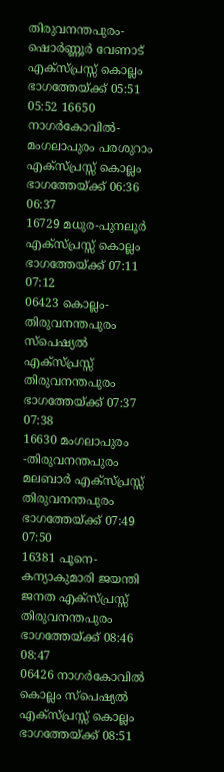തിരുവനന്തപുരം-ഷൊർണ്ണൂർ വേണാട് എക്സ്പ്രസ്സ് കൊല്ലം ഭാഗത്തേയ്ക്ക് 05:51 05:52 16650 നാഗർകോവിൽ-മംഗലാപുരം പരശുറാം എക്സ്പ്രസ്സ് കൊല്ലം ഭാഗത്തേയ്ക്ക് 06:36 06:37
16729 മധുര-പുനലൂർ എക്സ്പ്രസ്സ് കൊല്ലം ഭാഗത്തേയ്ക്ക് 07:11 07:12
06423 കൊല്ലം-തിരുവനന്തപുരം സ്പെഷ്യൽ എക്സ്പ്രസ്സ് തിരുവനന്തപുരം ഭാഗത്തേയ്ക്ക് 07:37 07:38
16630 മംഗലാപുരം -തിരുവനന്തപുരം മലബാർ എക്സ്പ്രസ്സ് തിരുവനന്തപുരം ഭാഗത്തേയ്ക്ക് 07:49 07:50
16381 പൂനെ-കന്യാകുമാരി ജയന്തി ജനത എക്സ്പ്രസ്സ് തിരുവനന്തപുരം ഭാഗത്തേയ്ക്ക് 08:46 08:47
06426 നാഗർകോവിൽ കൊല്ലം സ്പെഷ്യൽ എക്സ്പ്രസ്സ് കൊല്ലം ഭാഗത്തേയ്ക്ക് 08:51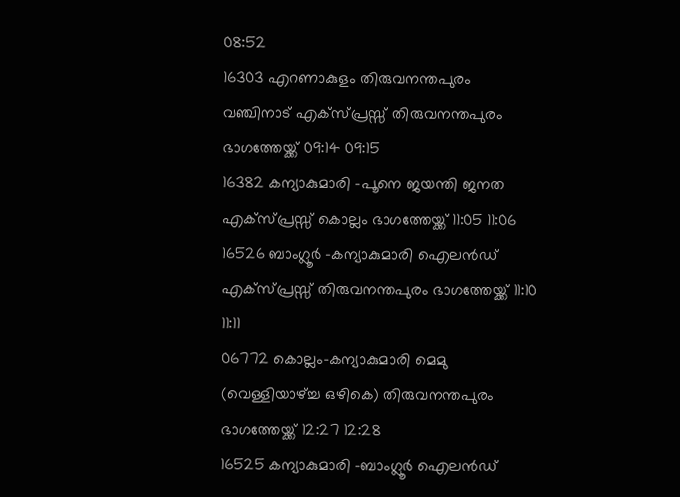08:52
16303 എറണാകുളം തിരുവനന്തപുരം വഞ്ചിനാട് എക്സ്പ്രസ്സ് തിരുവനന്തപുരം ഭാഗത്തേയ്ക്ക് 09:14 09:15
16382 കന്യാകുമാരി -പൂനെ ജയന്തി ജനത എക്സ്പ്രസ്സ് കൊല്ലം ഭാഗത്തേയ്ക്ക് 11:05 11:06
16526 ബാംഗ്ലൂർ -കന്യാകുമാരി ഐലൻഡ് എക്സ്പ്രസ്സ് തിരുവനന്തപുരം ഭാഗത്തേയ്ക്ക് 11:10 11:11
06772 കൊല്ലം-കന്യാകുമാരി മെമു (വെള്ളിയാഴ്ച്ച ഒഴികെ) തിരുവനന്തപുരം ഭാഗത്തേയ്ക്ക് 12:27 12:28
16525 കന്യാകുമാരി -ബാംഗ്ലൂർ ഐലൻഡ്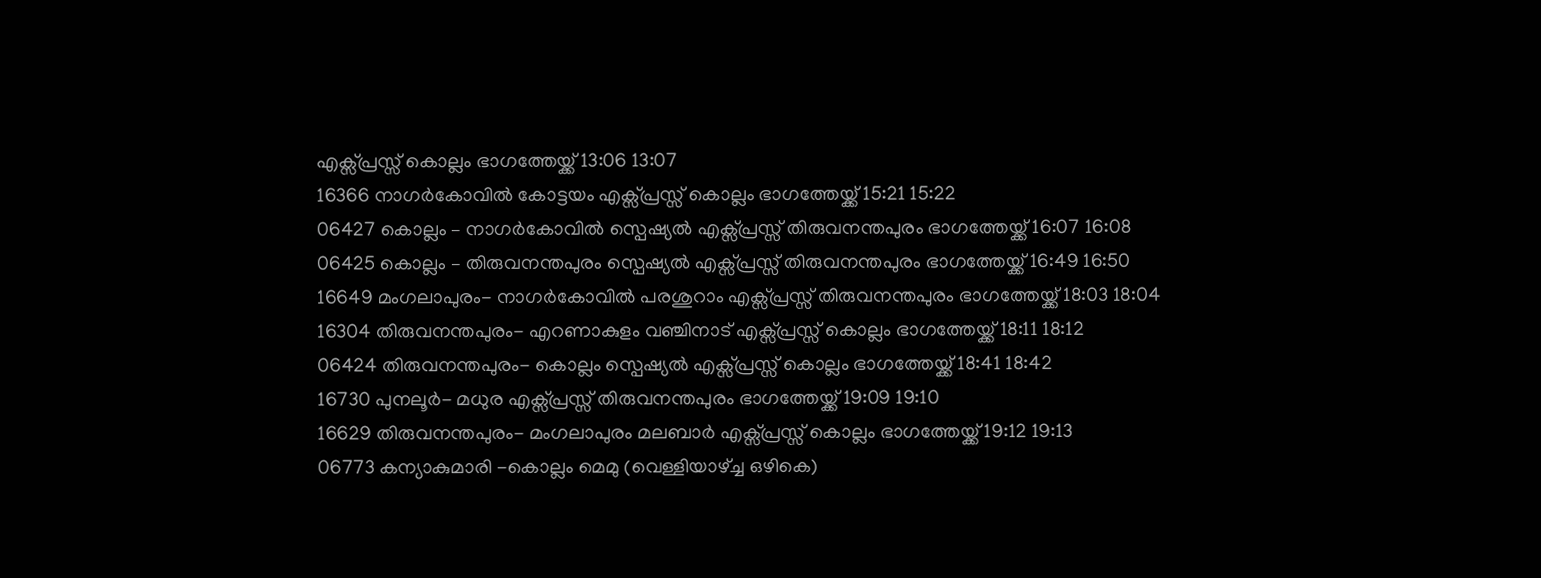എക്സ്പ്രസ്സ് കൊല്ലം ഭാഗത്തേയ്ക്ക് 13:06 13:07
16366 നാഗർകോവിൽ കോട്ടയം എക്സ്പ്രസ്സ് കൊല്ലം ഭാഗത്തേയ്ക്ക് 15:21 15:22
06427 കൊല്ലം – നാഗർകോവിൽ സ്പെഷ്യൽ എക്സ്പ്രസ്സ് തിരുവനന്തപുരം ഭാഗത്തേയ്ക്ക് 16:07 16:08
06425 കൊല്ലം – തിരുവനന്തപുരം സ്പെഷ്യൽ എക്സ്പ്രസ്സ് തിരുവനന്തപുരം ഭാഗത്തേയ്ക്ക് 16:49 16:50
16649 മംഗലാപുരം- നാഗർകോവിൽ പരശുറാം എക്സ്പ്രസ്സ് തിരുവനന്തപുരം ഭാഗത്തേയ്ക്ക് 18:03 18:04
16304 തിരുവനന്തപുരം- എറണാകുളം വഞ്ചിനാട് എക്സ്പ്രസ്സ് കൊല്ലം ഭാഗത്തേയ്ക്ക് 18:11 18:12
06424 തിരുവനന്തപുരം- കൊല്ലം സ്പെഷ്യൽ എക്സ്പ്രസ്സ് കൊല്ലം ഭാഗത്തേയ്ക്ക് 18:41 18:42
16730 പുനലൂർ- മധുര എക്സ്പ്രസ്സ് തിരുവനന്തപുരം ഭാഗത്തേയ്ക്ക് 19:09 19:10
16629 തിരുവനന്തപുരം- മംഗലാപുരം മലബാർ എക്സ്പ്രസ്സ് കൊല്ലം ഭാഗത്തേയ്ക്ക് 19:12 19:13
06773 കന്യാകുമാരി -കൊല്ലം മെമു (വെള്ളിയാഴ്ച്ച ഒഴികെ)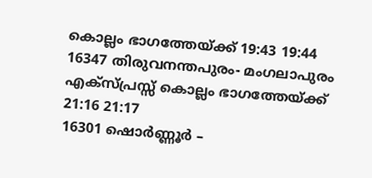കൊല്ലം ഭാഗത്തേയ്ക്ക് 19:43 19:44
16347 തിരുവനന്തപുരം- മംഗലാപുരം എക്സ്പ്രസ്സ് കൊല്ലം ഭാഗത്തേയ്ക്ക് 21:16 21:17
16301 ഷൊർണ്ണൂർ –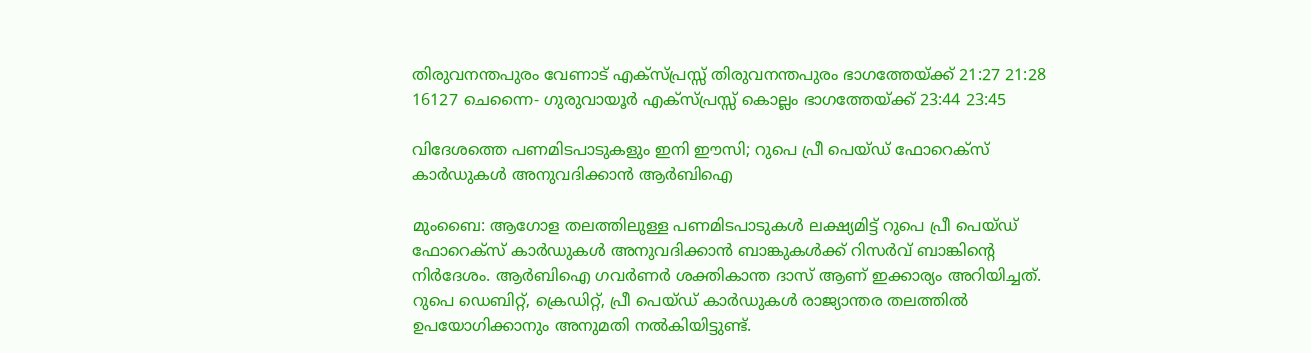തിരുവനന്തപുരം വേണാട് എക്സ്പ്രസ്സ് തിരുവനന്തപുരം ഭാഗത്തേയ്ക്ക് 21:27 21:28
16127 ചെന്നൈ- ഗുരുവായൂർ എക്സ്പ്രസ്സ് കൊല്ലം ഭാഗത്തേയ്ക്ക് 23:44 23:45

വിദേശത്തെ പണമിടപാടുകളും ഇനി ഈസി; റുപെ പ്രീ പെയ്ഡ് ഫോറെക്സ് കാര്‍ഡുകള്‍ അനുവദിക്കാന്‍ ആര്‍ബിഐ

മുംബൈ: ആഗോള തലത്തിലുള്ള പണമിടപാടുകള്‍ ലക്ഷ്യമിട്ട് റുപെ പ്രീ പെയ്ഡ് ഫോറെക്സ് കാര്‍ഡുകള്‍ അനുവദിക്കാന്‍ ബാങ്കുകൾക്ക് റിസർവ് ബാങ്കിന്റെ നിർദേശം. ആർബിഐ ഗവർണർ ശക്തികാന്ത ദാസ് ആണ് ഇക്കാര്യം അറിയിച്ചത്. റുപെ ഡെബിറ്റ്, ക്രെഡിറ്റ്, പ്രീ പെയ്ഡ് കാര്‍ഡുകള്‍ രാജ്യാന്തര തലത്തില്‍ ഉപയോഗിക്കാനും അനുമതി നല്‍കിയിട്ടുണ്ട്.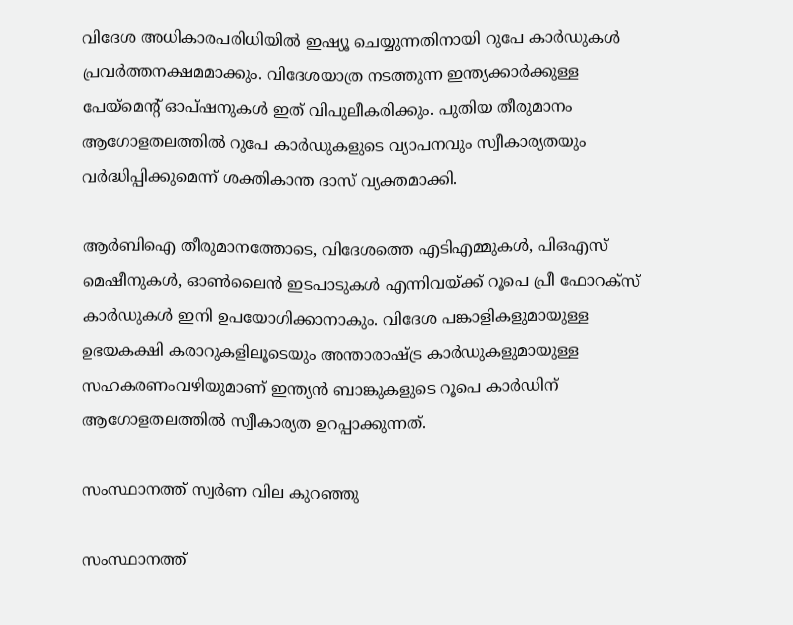വിദേശ അധികാരപരിധിയിൽ ഇഷ്യൂ ചെയ്യുന്നതിനായി റുപേ കാർഡുകൾ പ്രവർത്തനക്ഷമമാക്കും. വിദേശയാത്ര നടത്തുന്ന ഇന്ത്യക്കാർക്കുള്ള പേയ്‌മെന്റ് ഓപ്ഷനുകൾ ഇത് വിപുലീകരിക്കും. പുതിയ തീരുമാനം ആഗോളതലത്തിൽ റുപേ കാർഡുകളുടെ വ്യാപനവും സ്വീകാര്യതയും വർദ്ധിപ്പിക്കുമെന്ന് ശക്തികാന്ത ദാസ് വ്യക്തമാക്കി.

ആർബിഐ തീരുമാനത്തോടെ, വിദേശത്തെ എടിഎമ്മുകള്‍, പിഒഎസ് മെഷീനുകള്‍, ഓണ്‍ലൈന്‍ ഇടപാടുകള്‍ എന്നിവയ്ക്ക് റൂപെ പ്രീ ഫോറക്‌സ് കാര്‍ഡുകള്‍ ഇനി ഉപയോഗിക്കാനാകും. വിദേശ പങ്കാളികളുമായുള്ള ഉഭയകക്ഷി കരാറുകളിലൂടെയും അന്താരാഷ്ട്ര കാര്‍ഡുകളുമായുള്ള സഹകരണംവഴിയുമാണ് ഇന്ത്യന്‍ ബാങ്കുകളുടെ റൂപെ കാര്‍ഡിന് ആഗോളതലത്തില്‍ സ്വീകാര്യത ഉറപ്പാക്കുന്നത്.

സംസ്ഥാനത്ത് സ്വര്‍ണ വില കുറഞ്ഞു

സംസ്ഥാനത്ത്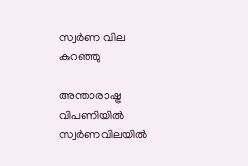സ്വര്‍ണ വില കുറഞ്ഞു

അന്താരാഷ്ട്ര വിപണിയില്‍ സ്വര്‍ണവിലയില്‍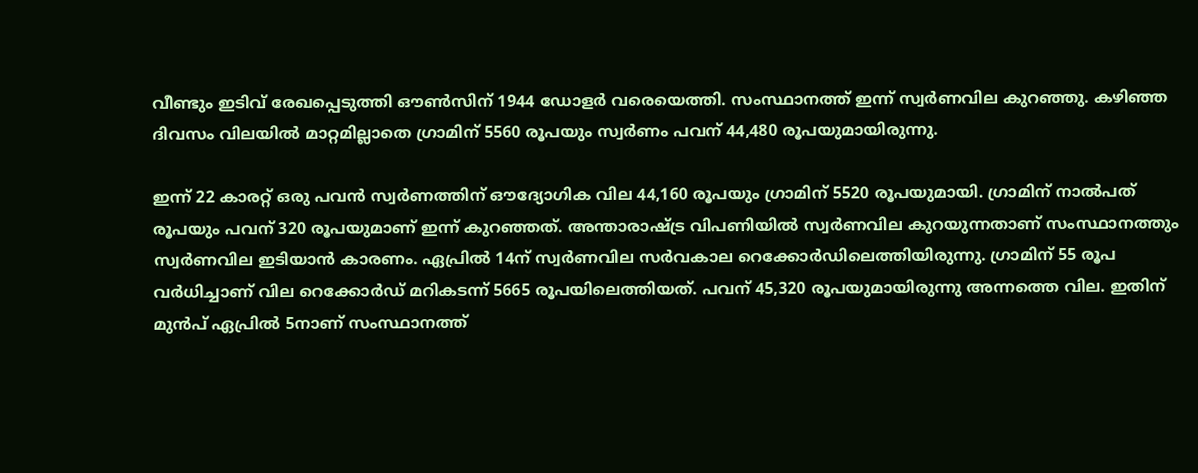വീണ്ടും ഇടിവ് രേഖപ്പെടുത്തി ഔണ്‍സിന് 1944 ഡോളര്‍ വരെയെത്തി. സംസ്ഥാനത്ത് ഇന്ന് സ്വര്‍ണവില കുറഞ്ഞു. കഴിഞ്ഞ ദിവസം വിലയില്‍ മാറ്റമില്ലാതെ ഗ്രാമിന് 5560 രൂപയും സ്വര്‍ണം പവന് 44,480 രൂപയുമായിരുന്നു.

ഇന്ന് 22 കാരറ്റ് ഒരു പവന്‍ സ്വര്‍ണത്തിന് ഔദ്യോഗിക വില 44,160 രൂപയും ഗ്രാമിന് 5520 രൂപയുമായി. ഗ്രാമിന് നാല്‍പത് രൂപയും പവന് 320 രൂപയുമാണ് ഇന്ന് കുറഞ്ഞത്. അന്താരാഷ്ട്ര വിപണിയില്‍ സ്വര്‍ണവില കുറയുന്നതാണ് സംസ്ഥാനത്തും സ്വര്‍ണവില ഇടിയാന്‍ കാരണം. ഏപ്രില്‍ 14ന് സ്വര്‍ണവില സര്‍വകാല റെക്കോര്‍ഡിലെത്തിയിരുന്നു. ഗ്രാമിന് 55 രൂപ വര്‍ധിച്ചാണ് വില റെക്കോര്‍ഡ് മറികടന്ന് 5665 രൂപയിലെത്തിയത്. പവന് 45,320 രൂപയുമായിരുന്നു അന്നത്തെ വില. ഇതിന് മുന്‍പ് ഏപ്രില്‍ 5നാണ് സംസ്ഥാനത്ത്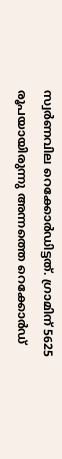സ്വര്‍ണവില റെക്കോര്‍ഡിട്ടത്. ഗ്രാമിന് 5625 രൂപയായിരുന്നു അന്നത്തെ റെക്കോര്‍ഡ്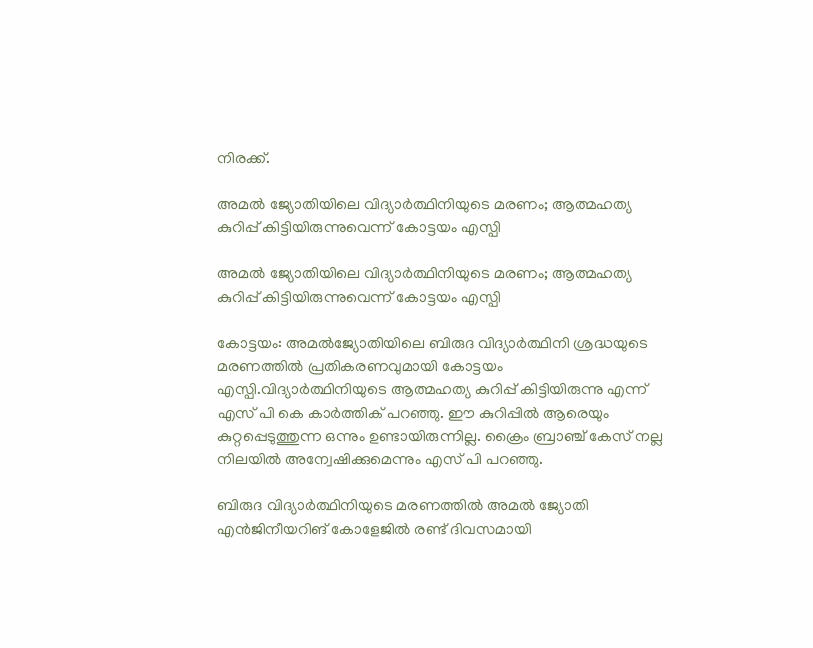നിരക്ക്.

അമൽ ജ്യോതിയിലെ വിദ്യാർത്ഥിനിയുടെ മരണം; ആത്മഹത്യ കുറിപ്പ് കിട്ടിയിരുന്നുവെന്ന് കോട്ടയം എസ്പി

അമൽ ജ്യോതിയിലെ വിദ്യാർത്ഥിനിയുടെ മരണം; ആത്മഹത്യ കുറിപ്പ് കിട്ടിയിരുന്നുവെന്ന് കോട്ടയം എസ്പി

കോട്ടയം: അമൽജ്യോതിയിലെ ബിരുദ വിദ്യാർത്ഥിനി ശ്രദ്ധയുടെ മരണത്തിൽ പ്രതികരണവുമായി കോട്ടയം എസ്പി.വിദ്യാർത്ഥിനിയുടെ ആത്മഹത്യ കുറിപ്പ് കിട്ടിയിരുന്നു എന്ന് എസ് പി കെ കാർത്തിക് പറഞ്ഞു. ഈ കുറിപ്പിൽ ആരെയും കുറ്റപ്പെടുത്തുന്ന ഒന്നും ഉണ്ടായിരുന്നില്ല. ക്രൈം ബ്രാഞ്ച് കേസ് നല്ല നിലയിൽ അന്വേഷിക്കുമെന്നും എസ് പി പറഞ്ഞു.

ബിരുദ വിദ്യാർത്ഥിനിയുടെ മരണത്തിൽ അമൽ ജ്യോതി എൻജിനീയറിങ് കോളേജിൽ രണ്ട് ദിവസമായി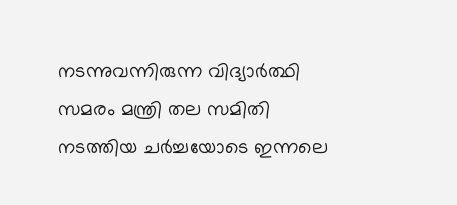നടന്നുവന്നിരുന്ന വിദ്യാർത്ഥി സമരം മന്ത്രി തല സമിതി നടത്തിയ ചർച്ചയോടെ ഇന്നലെ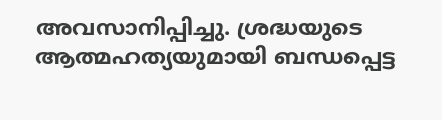അവസാനിപ്പിച്ചു. ശ്രദ്ധയുടെ ആത്മഹത്യയുമായി ബന്ധപ്പെട്ട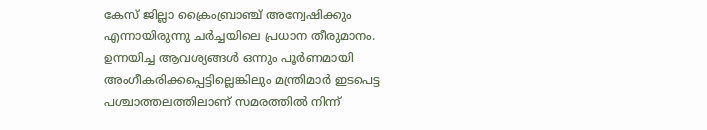കേസ് ജില്ലാ ക്രൈംബ്രാഞ്ച് അന്വേഷിക്കും എന്നായിരുന്നു ചർച്ചയിലെ പ്രധാന തീരുമാനം. ഉന്നയിച്ച ആവശ്യങ്ങൾ ഒന്നും പൂർണമായി അംഗീകരിക്കപ്പെട്ടില്ലെങ്കിലും മന്ത്രിമാർ ഇടപെട്ട പശ്ചാത്തലത്തിലാണ് സമരത്തിൽ നിന്ന്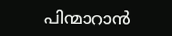പിന്മാറാൻ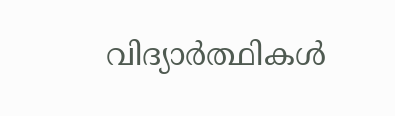വിദ്യാർത്ഥികൾ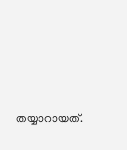തയ്യാറായത്.